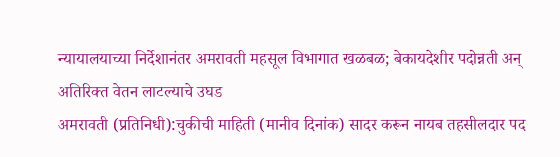न्यायालयाच्या निर्देशानंतर अमरावती महसूल विभागात खळबळ; बेकायदेशीर पदोन्नती अन् अतिरिक्त वेतन लाटल्याचे उघड
अमरावती (प्रतिनिधी):चुकीची माहिती (मानीव दिनांक) सादर करून नायब तहसीलदार पद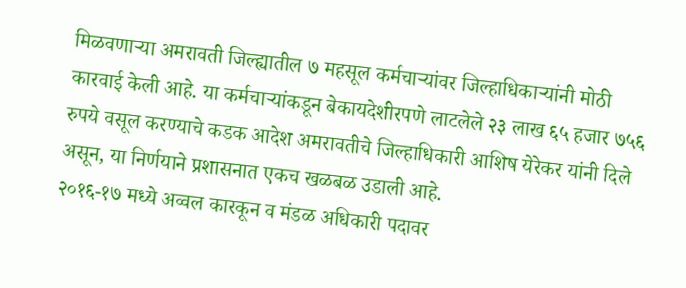मिळवणाऱ्या अमरावती जिल्ह्यातील ७ महसूल कर्मचाऱ्यांवर जिल्हाधिकाऱ्यांनी मोठी कारवाई केली आहे. या कर्मचाऱ्यांकडून बेकायदेशीरपणे लाटलेले २३ लाख ६५ हजार ७५६ रुपये वसूल करण्याचे कडक आदेश अमरावतीचे जिल्हाधिकारी आशिष येरेकर यांनी दिले असून, या निर्णयाने प्रशासनात एकच खळबळ उडाली आहे.
२०१६-१७ मध्ये अव्वल कारकून व मंडळ अधिकारी पदावर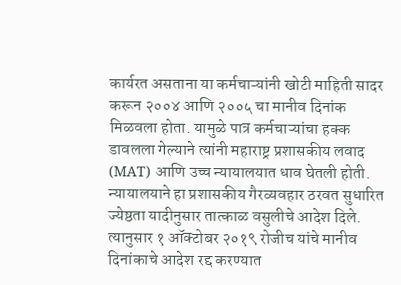कार्यरत असताना या कर्मचाऱ्यांनी खोटी माहिती सादर करून २००४ आणि २००५ चा मानीव दिनांक मिळवला होता. यामुळे पात्र कर्मचाऱ्यांचा हक्क डावलला गेल्याने त्यांनी महाराष्ट्र प्रशासकीय लवाद (MAT) आणि उच्च न्यायालयात धाव घेतली होती. न्यायालयाने हा प्रशासकीय गैरव्यवहार ठरवत सुधारित ज्येष्ठता यादीनुसार तात्काळ वसुलीचे आदेश दिले. त्यानुसार १ ऑक्टोबर २०१९ रोजीच यांचे मानीव दिनांकाचे आदेश रद्द करण्यात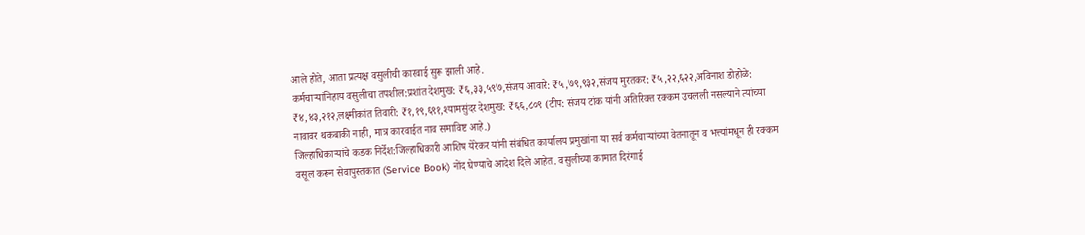आले होते, आता प्रत्यक्ष वसुलीची कारवाई सुरू झाली आहे.
कर्मचाऱ्यांनिहाय वसुलीचा तपशील:प्रशांत देशमुख: ₹६,३३,५९७,संजय आवारे: ₹५,७९,९३२,संजय मुरतकर: ₹५,२२,६२२,अविनाश डोहोळे: ₹४,४३,२१२,लक्ष्मीकांत तिवारी: ₹१,१९,६९१,श्यामसुंदर देशमुख: ₹६६,८०९ (टीप: संजय टांक यांनी अतिरिक्त रक्कम उचलली नसल्याने त्यांच्या नावावर थकबाकी नाही, मात्र कारवाईत नाव समाविष्ट आहे.)
जिल्हाधिकाऱ्यांचे कडक निर्देश:जिल्हाधिकारी आशिष येरेकर यांनी संबंधित कार्यालय प्रमुखांना या सर्व कर्मचाऱ्यांच्या वेतनातून व भत्त्यांमधून ही रक्कम वसूल करून सेवापुस्तकात (Service Book) नोंद घेण्याचे आदेश दिले आहेत. वसुलीच्या कामात दिरंगाई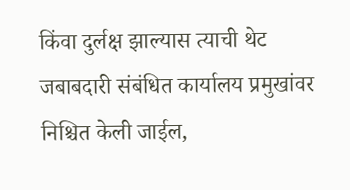किंवा दुर्लक्ष झाल्यास त्याची थेट जबाबदारी संबंधित कार्यालय प्रमुखांवर निश्चित केली जाईल,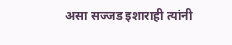असा सज्जड इशाराही त्यांनी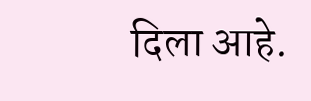दिला आहे.